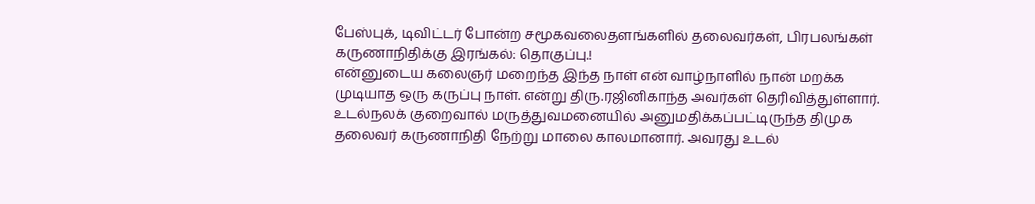பேஸ்புக், டிவிட்டர் போன்ற சமூகவலைதளங்களில் தலைவர்கள், பிரபலங்கள் கருணாநிதிக்கு இரங்கல்: தொகுப்பு.!
என்னுடைய கலைஞர் மறைந்த இந்த நாள் என் வாழ்நாளில் நான் மறக்க முடியாத ஒரு கருப்பு நாள். என்று திரு.ரஜினிகாந்த அவர்கள் தெரிவித்துள்ளார்.
உடல்நலக் குறைவால் மருத்துவமனையில் அனுமதிக்கப்பட்டிருந்த திமுக தலைவர் கருணாநிதி நேற்று மாலை காலமானார். அவரது உடல்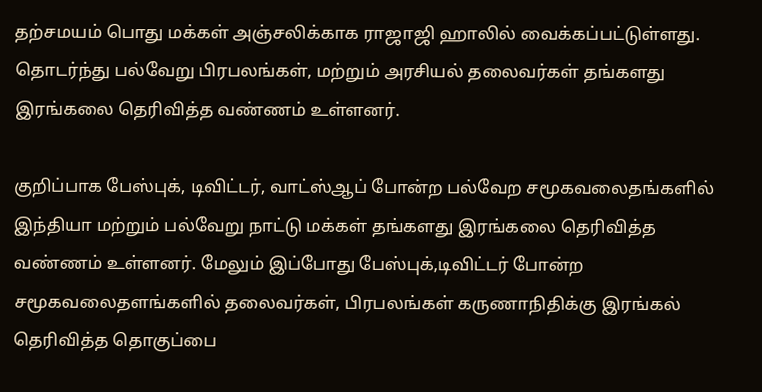தற்சமயம் பொது மக்கள் அஞ்சலிக்காக ராஜாஜி ஹாலில் வைக்கப்பட்டுள்ளது. தொடர்ந்து பல்வேறு பிரபலங்கள், மற்றும் அரசியல் தலைவர்கள் தங்களது இரங்கலை தெரிவித்த வண்ணம் உள்ளனர்.

குறிப்பாக பேஸ்புக், டிவிட்டர், வாட்ஸ்ஆப் போன்ற பல்வேற சமூகவலைதங்களில் இந்தியா மற்றும் பல்வேறு நாட்டு மக்கள் தங்களது இரங்கலை தெரிவித்த வண்ணம் உள்ளனர். மேலும் இப்போது பேஸ்புக்,டிவிட்டர் போன்ற சமூகவலைதளங்களில் தலைவர்கள், பிரபலங்கள் கருணாநிதிக்கு இரங்கல் தெரிவித்த தொகுப்பை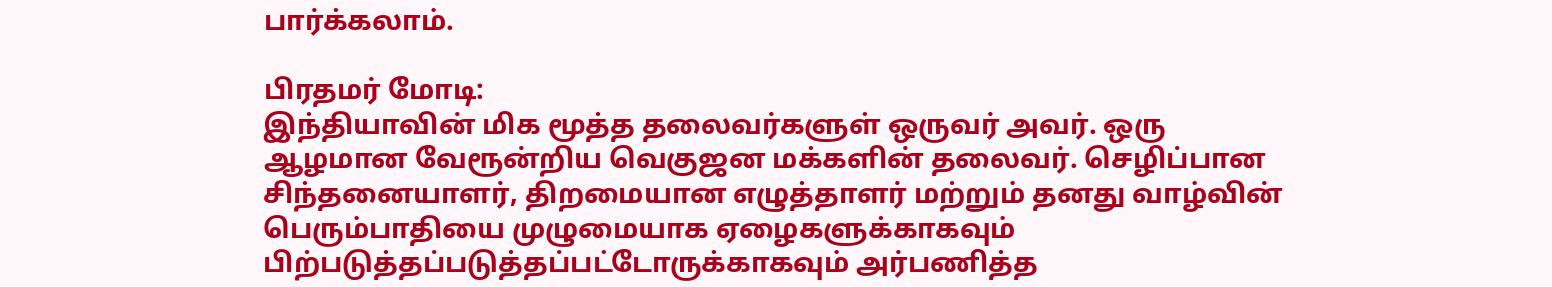பார்க்கலாம்.

பிரதமர் மோடி:
இந்தியாவின் மிக மூத்த தலைவர்களுள் ஒருவர் அவர். ஒரு ஆழமான வேரூன்றிய வெகுஜன மக்களின் தலைவர். செழிப்பான சிந்தனையாளர், திறமையான எழுத்தாளர் மற்றும் தனது வாழ்வின் பெரும்பாதியை முழுமையாக ஏழைகளுக்காகவும் பிற்படுத்தப்படுத்தப்பட்டோருக்காகவும் அர்பணித்த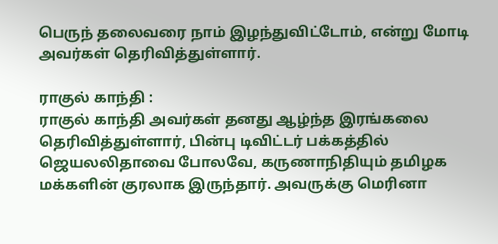பெருந் தலைவரை நாம் இழந்துவிட்டோம், என்று மோடி அவர்கள் தெரிவித்துள்ளார்.

ராகுல் காந்தி :
ராகுல் காந்தி அவர்கள் தனது ஆழ்ந்த இரங்கலை தெரிவித்துள்ளார், பின்பு டிவிட்டர் பக்கத்தில் ஜெயலலிதாவை போலவே, கருணாநிதியும் தமிழக மக்களின் குரலாக இருந்தார். அவருக்கு மெரினா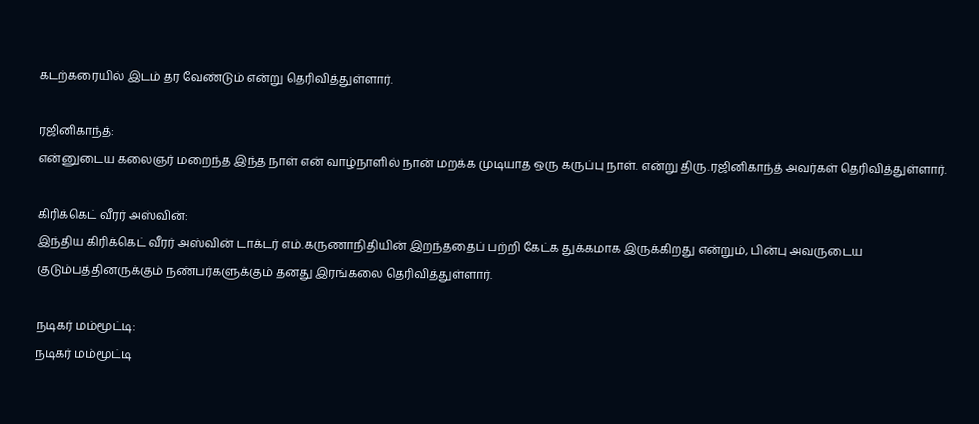கடற்கரையில் இடம் தர வேண்டும் என்று தெரிவித்துள்ளார்.

ரஜினிகாந்த்:
என்னுடைய கலைஞர் மறைந்த இந்த நாள் என் வாழ்நாளில் நான் மறக்க முடியாத ஒரு கருப்பு நாள். என்று திரு.ரஜினிகாந்த் அவர்கள் தெரிவித்துள்ளார்.

கிரிக்கெட் வீரர் அஸ்வின்:
இந்திய கிரிக்கெட் வீரர் அஸ்வின் டாக்டர் எம்.கருணாநிதியின் இறந்ததைப் பற்றி கேட்க துக்கமாக இருக்கிறது என்றும், பின்பு அவருடைய குடும்பத்தினருக்கும் நண்பர்களுக்கும் தனது இரங்கலை தெரிவித்துள்ளார்.

நடிகர் மம்மூட்டி:
நடிகர் மம்மூட்டி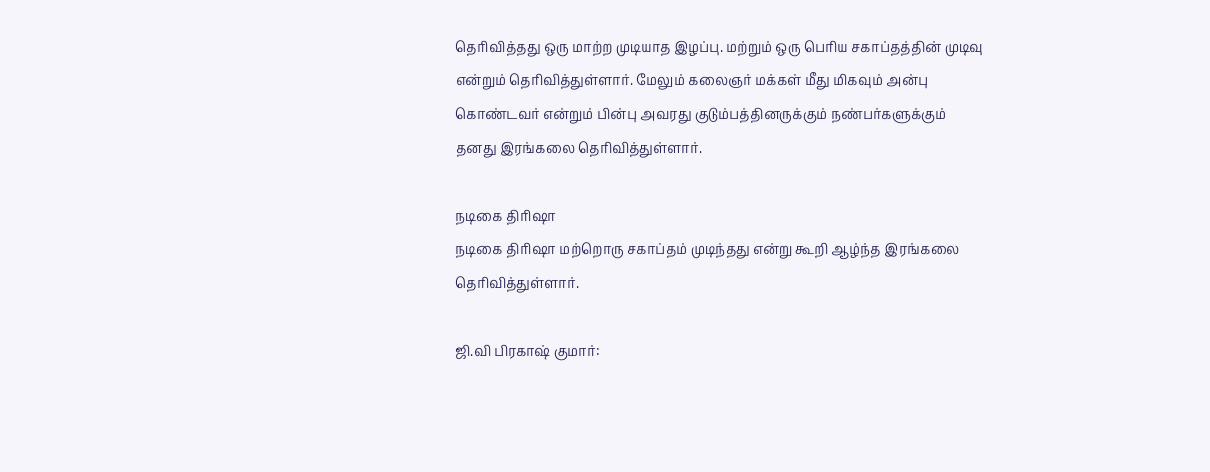தெரிவித்தது ஒரு மாற்ற முடியாத இழப்பு. மற்றும் ஒரு பெரிய சகாப்தத்தின் முடிவு என்றும் தெரிவித்துள்ளார். மேலும் கலைஞர் மக்கள் மீது மிகவும் அன்பு கொண்டவர் என்றும் பின்பு அவரது குடும்பத்தினருக்கும் நண்பர்களுக்கும் தனது இரங்கலை தெரிவித்துள்ளார்.

நடிகை திரிஷா
நடிகை திரிஷா மற்றொரு சகாப்தம் முடிந்தது என்று கூறி ஆழ்ந்த இரங்கலை தெரிவித்துள்ளார்.

ஜி.வி பிரகாஷ் குமார்: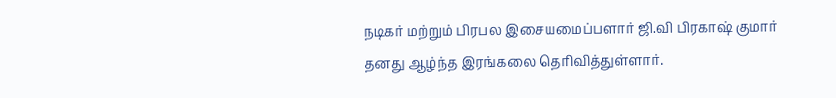நடிகர் மற்றும் பிரபல இசையமைப்பளார் ஜி.வி பிரகாஷ் குமார் தனது ஆழ்ந்த இரங்கலை தெரிவித்துள்ளார்.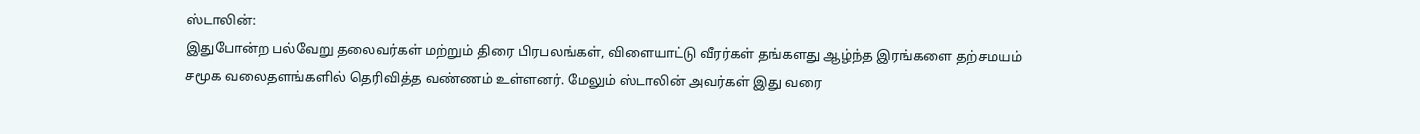ஸ்டாலின்:
இதுபோன்ற பல்வேறு தலைவர்கள் மற்றும் திரை பிரபலங்கள், விளையாட்டு வீரர்கள் தங்களது ஆழ்ந்த இரங்களை தற்சமயம்
சமூக வலைதளங்களில் தெரிவித்த வண்ணம் உள்ளனர். மேலும் ஸ்டாலின் அவர்கள் இது வரை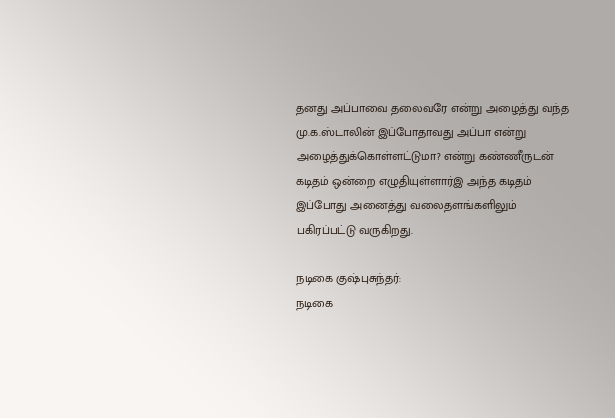தனது அப்பாவை தலைவரே என்று அழைத்து வந்த மு.க.ஸ்டாலின் இப்போதாவது அப்பா என்று அழைத்துக்கொள்ளட்டுமா? என்று கண்ணீருடன் கடிதம் ஒன்றை எழுதியுள்ளார்இ அந்த கடிதம் இப்போது அனைத்து வலைதளங்களிலும் பகிரப்பட்டு வருகிறது.

நடிகை குஷ்புசுந்தர்:
நடிகை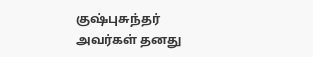குஷ்புசுந்தர் அவர்கள் தனது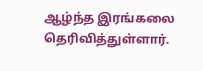ஆழ்ந்த இரங்கலை தெரிவித்துள்ளார்.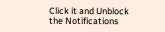Click it and Unblock the Notifications